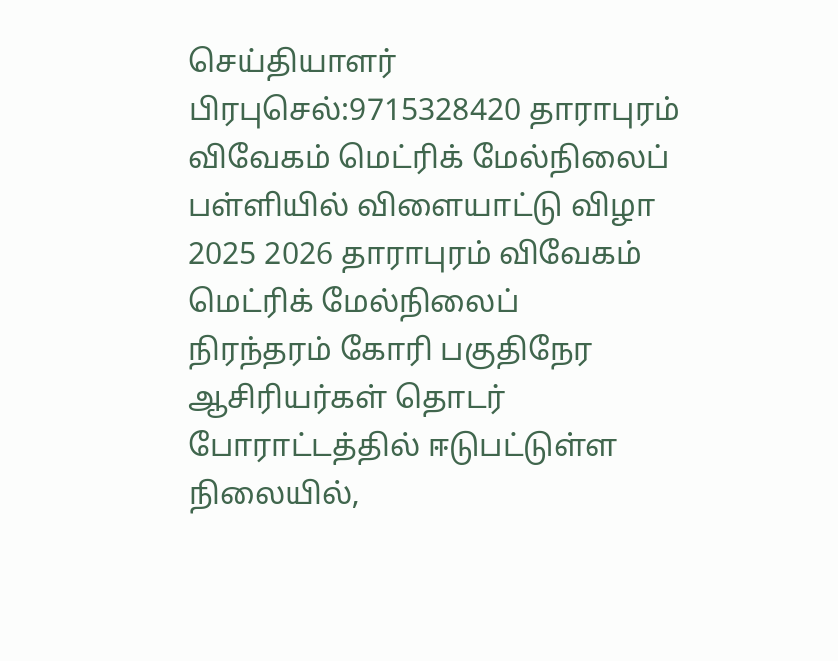செய்தியாளர் பிரபுசெல்:9715328420 தாராபுரம் விவேகம் மெட்ரிக் மேல்நிலைப் பள்ளியில் விளையாட்டு விழா 2025 2026 தாராபுரம் விவேகம் மெட்ரிக் மேல்நிலைப்
நிரந்தரம் கோரி பகுதிநேர ஆசிரியர்கள் தொடர் போராட்டத்தில் ஈடுபட்டுள்ள நிலையில்,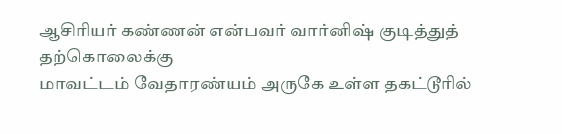ஆசிரியர் கண்ணன் என்பவர் வார்னிஷ் குடித்துத் தற்கொலைக்கு
மாவட்டம் வேதாரண்யம் அருகே உள்ள தகட்டூரில்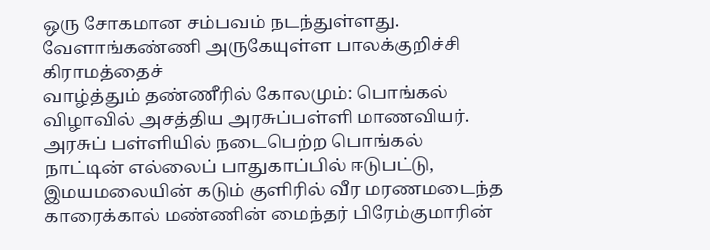ஒரு சோகமான சம்பவம் நடந்துள்ளது. வேளாங்கண்ணி அருகேயுள்ள பாலக்குறிச்சி கிராமத்தைச்
வாழ்த்தும் தண்ணீரில் கோலமும்: பொங்கல் விழாவில் அசத்திய அரசுப்பள்ளி மாணவியர். அரசுப் பள்ளியில் நடைபெற்ற பொங்கல்
நாட்டின் எல்லைப் பாதுகாப்பில் ஈடுபட்டு, இமயமலையின் கடும் குளிரில் வீர மரணமடைந்த காரைக்கால் மண்ணின் மைந்தர் பிரேம்குமாரின்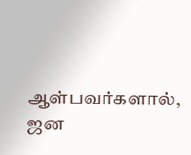ஆள்பவர்களால், ஜன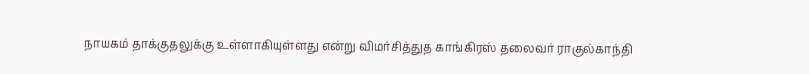நாயகம் தாக்குதலுக்கு உள்ளாகியுள்ளது என்று விமர்சித்துத காங்கிரஸ் தலைவர் ராகுல்காந்தி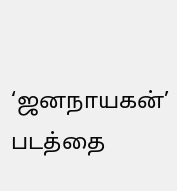‘ஜனநாயகன்’ படத்தை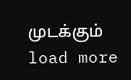முடக்கும்
load more